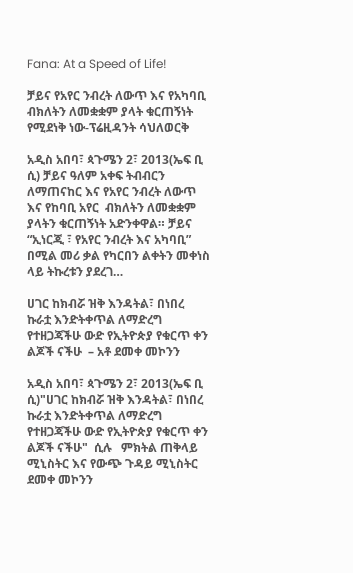Fana: At a Speed of Life!

ቻይና የአየር ንብረት ለውጥ እና የአካባቢ  ብክለትን ለመቋቋም ያላት ቁርጠኝነት የሚደነቅ ነው-ፕሬዚዳንት ሳህለወርቅ

አዲስ አበባ፣ ጳጉሜን 2፣ 2013(ኤፍ ቢ ሲ) ቻይና ዓለም አቀፍ ትብብርን ለማጠናከር እና የአየር ንብረት ለውጥ እና የከባቢ አየር  ብክለትን ለመቋቋም ያላትን ቁርጠኝነት አድንቀዋል። ቻይና “ኢነርጂ ፣ የአየር ንብረት እና አካባቢ” በሚል መሪ ቃል የካርበን ልቀትን መቀነስ ላይ ትኩረቱን ያደረገ…

ሀገር ከክብሯ ዝቅ እንዳትል፣ በነበረ ኩራቷ እንድትቀጥል ለማድረግ የተዘጋጃችሁ ውድ የኢትዮጵያ የቁርጥ ቀን ልጆች ናችሁ  – አቶ ደመቀ መኮንን

አዲስ አበባ፣ ጳጉሜን 2፣ 2013(ኤፍ ቢ ሲ)"ሀገር ከክብሯ ዝቅ እንዳትል፣ በነበረ ኩራቷ እንድትቀጥል ለማድረግ የተዘጋጃችሁ ውድ የኢትዮጵያ የቁርጥ ቀን ልጆች ናችሁ"  ሲሉ   ምክትል ጠቅላይ ሚኒስትር እና የውጭ ጉዳይ ሚኒስትር ደመቀ መኮንን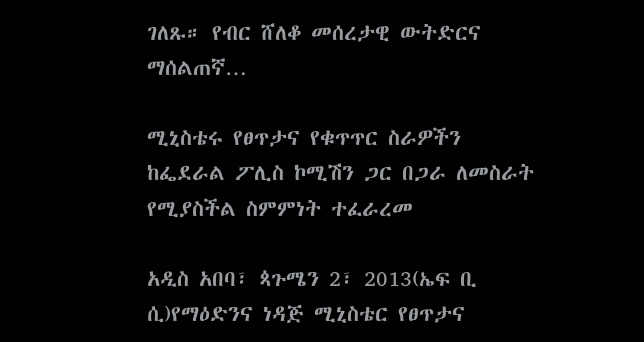ገለጹ። የብር ሸለቆ መሰረታዊ ውትድርና ማሰልጠኛ…

ሚኒስቴሩ የፀጥታና የቁጥጥር ስራዎችን ከፌደራል ፖሊስ ኮሚሽን ጋር በጋራ ለመስራት የሚያስችል ስምምነት ተፈራረመ

አዲስ አበባ፣ ጳጉሜን 2፣ 2013(ኤፍ ቢ ሲ)የማዕድንና ነዳጅ ሚኒስቴር የፀጥታና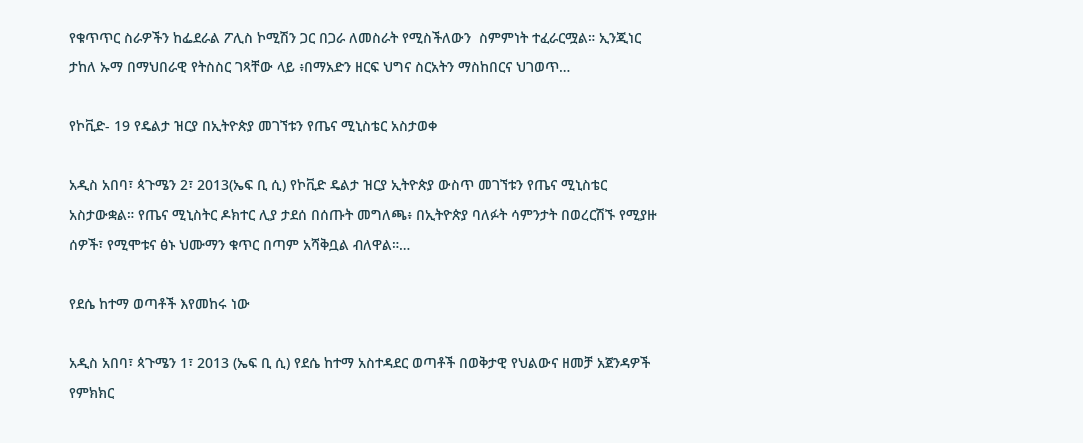የቁጥጥር ስራዎችን ከፌደራል ፖሊስ ኮሚሽን ጋር በጋራ ለመስራት የሚስችለውን  ስምምነት ተፈራርሟል። ኢንጂነር ታከለ ኡማ በማህበራዊ የትስስር ገጻቸው ላይ ፥በማአድን ዘርፍ ህግና ስርአትን ማስከበርና ህገወጥ…

የኮቪድ- 19 የዴልታ ዝርያ በኢትዮጵያ መገኘቱን የጤና ሚኒስቴር አስታወቀ

አዲስ አበባ፣ ጳጉሜን 2፣ 2013(ኤፍ ቢ ሲ) የኮቪድ ዴልታ ዝርያ ኢትዮጵያ ውስጥ መገኘቱን የጤና ሚኒስቴር አስታውቋል። የጤና ሚኒስትር ዶክተር ሊያ ታደሰ በሰጡት መግለጫ፥ በኢትዮጵያ ባለፉት ሳምንታት በወረርሽኙ የሚያዙ ሰዎች፣ የሚሞቱና ፅኑ ህሙማን ቁጥር በጣም አሻቅቧል ብለዋል።…

የደሴ ከተማ ወጣቶች እየመከሩ ነው

አዲስ አበባ፣ ጳጉሜን 1፣ 2013 (ኤፍ ቢ ሲ) የደሴ ከተማ አስተዳደር ወጣቶች በወቅታዊ የህልውና ዘመቻ አጀንዳዎች የምክክር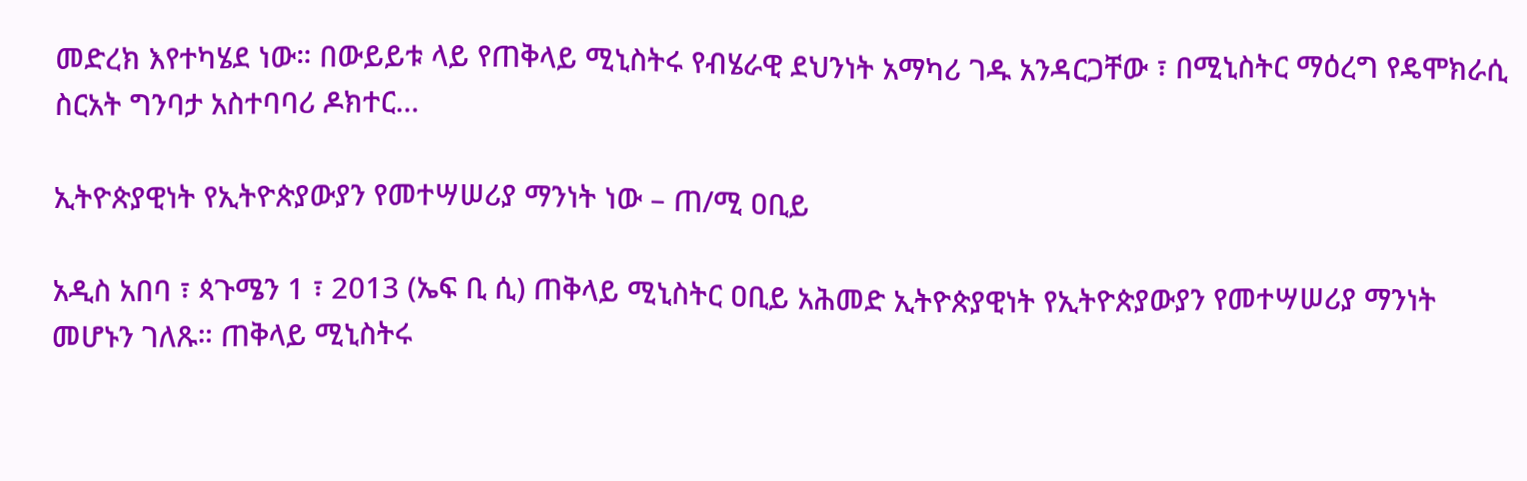መድረክ እየተካሄደ ነው። በውይይቱ ላይ የጠቅላይ ሚኒስትሩ የብሄራዊ ደህንነት አማካሪ ገዱ አንዳርጋቸው ፣ በሚኒስትር ማዕረግ የዴሞክራሲ ስርአት ግንባታ አስተባባሪ ዶክተር…

ኢትዮጵያዊነት የኢትዮጵያውያን የመተሣሠሪያ ማንነት ነው – ጠ/ሚ ዐቢይ

አዲስ አበባ ፣ ጳጉሜን 1 ፣ 2013 (ኤፍ ቢ ሲ) ጠቅላይ ሚኒስትር ዐቢይ አሕመድ ኢትዮጵያዊነት የኢትዮጵያውያን የመተሣሠሪያ ማንነት መሆኑን ገለጹ። ጠቅላይ ሚኒስትሩ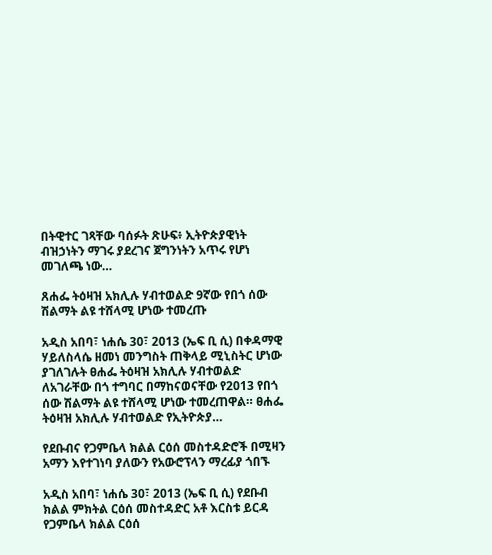በትዊተር ገጻቸው ባሰፉት ጽሁፍ፥ ኢትዮጵያዊነት ብዝኃነትን ማገሩ ያደረገና ጀግንነትን አጥሩ የሆነ መገለጫ ነው…

ጸሐፌ ትዕዛዝ አክሊሉ ሃብተወልድ 9ኛው የበጎ ሰው ሽልማት ልዩ ተሸላሚ ሆነው ተመረጡ

አዲስ አበባ፣ ነሐሴ 30፣ 2013 (ኤፍ ቢ ሲ) በቀዳማዊ ሃይለስላሴ ዘመነ መንግስት ጠቅላይ ሚኒስትር ሆነው ያገለገሉት ፀሐፌ ትዕዛዝ አክሊሉ ሃብተወልድ ለአገራቸው በጎ ተግባር በማከናወናቸው የ2013 የበጎ ሰው ሽልማት ልዩ ተሸላሚ ሆነው ተመረጠዋል። ፀሐፌ ትዕዛዝ አክሊሉ ሃብተወልድ የኢትዮጵያ…

የደቡብና የጋምቤላ ክልል ርዕሰ መስተዳድሮች በሚዛን አማን እየተገነባ ያለውን የአውሮፕላን ማረፊያ ጎበኙ

አዲስ አበባ፣ ነሐሴ 30፣ 2013 (ኤፍ ቢ ሲ) የደቡብ ክልል ምክትል ርዕሰ መስተዳድር አቶ እርስቱ ይርዳ የጋምቤላ ክልል ርዕሰ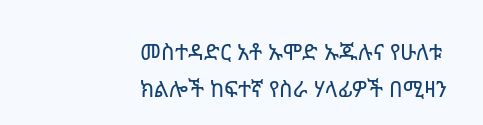መስተዳድር አቶ ኡሞድ ኡጁሉና የሁለቱ ክልሎች ከፍተኛ የስራ ሃላፊዎች በሚዛን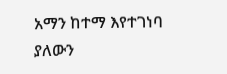አማን ከተማ እየተገነባ ያለውን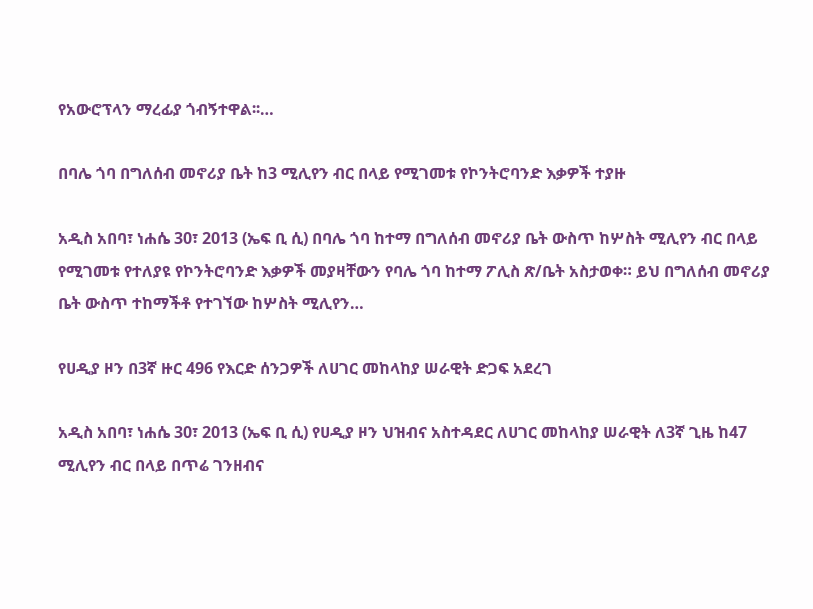የአውሮፕላን ማረፊያ ጎብኝተዋል፡፡…

በባሌ ጎባ በግለሰብ መኖሪያ ቤት ከ3 ሚሊየን ብር በላይ የሚገመቱ የኮንትሮባንድ እቃዎች ተያዙ

አዲስ አበባ፣ ነሐሴ 30፣ 2013 (ኤፍ ቢ ሲ) በባሌ ጎባ ከተማ በግለሰብ መኖሪያ ቤት ውስጥ ከሦስት ሚሊየን ብር በላይ የሚገመቱ የተለያዩ የኮንትሮባንድ እቃዎች መያዛቸውን የባሌ ጎባ ከተማ ፖሊስ ጽ/ቤት አስታወቀ። ይህ በግለሰብ መኖሪያ ቤት ውስጥ ተከማችቶ የተገኘው ከሦስት ሚሊየን…

የሀዲያ ዞን በ3ኛ ዙር 496 የእርድ ሰንጋዎች ለሀገር መከላከያ ሠራዊት ድጋፍ አደረገ

አዲስ አበባ፣ ነሐሴ 30፣ 2013 (ኤፍ ቢ ሲ) የሀዲያ ዞን ህዝብና አስተዳደር ለሀገር መከላከያ ሠራዊት ለ3ኛ ጊዜ ከ47 ሚሊየን ብር በላይ በጥሬ ገንዘብና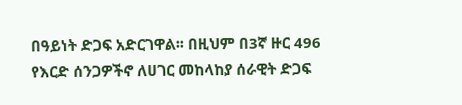በዓይነት ድጋፍ አድርገዋል፡፡ በዚህም በ3ኛ ዙር 496 የእርድ ሰንጋዎችኖ ለሀገር መከላከያ ሰራዊት ድጋፍ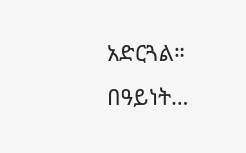አድርጓል። በዓይነት…